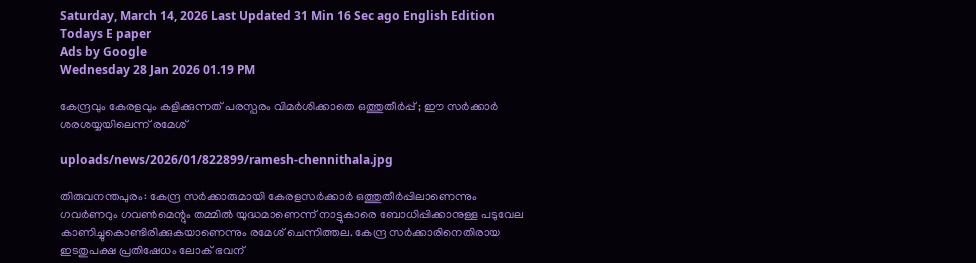Saturday, March 14, 2026 Last Updated 31 Min 16 Sec ago English Edition
Todays E paper
Ads by Google
Wednesday 28 Jan 2026 01.19 PM

കേന്ദ്രവും കേരളവും കളിക്കുന്നത് പരസ്പരം വിമര്‍ശിക്കാതെ ഒത്തുതീര്‍പ്പ് ; ഈ സര്‍ക്കാര്‍ ശരശയ്യയിലെന്ന് രമേശ്

uploads/news/2026/01/822899/ramesh-chennithala.jpg

തിരുവനന്തപുരം: കേന്ദ്ര സര്‍ക്കാരുമായി കേരളസര്‍ക്കാര്‍ ഒത്തുതീര്‍പ്പിലാണെന്നും ഗവര്‍ണറും ഗവണ്‍മെന്റും തമ്മില്‍ യുദ്ധമാണെന്ന് നാട്ടുകാരെ ബോധിപ്പിക്കാനുള്ള പടുവേല കാണിച്ചുകൊണ്ടിരിക്കുകയാണെന്നും രമേശ് ചെന്നിത്തല. കേന്ദ്ര സര്‍ക്കാരിനെതിരായ ഇടതുപക്ഷ പ്രതിഷേധം ലോക് ഭവന്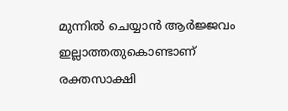മുന്നില്‍ ചെയ്യാന്‍ ആര്‍ജ്ജവം ഇല്ലാത്തതുകൊണ്ടാണ് രക്തസാക്ഷി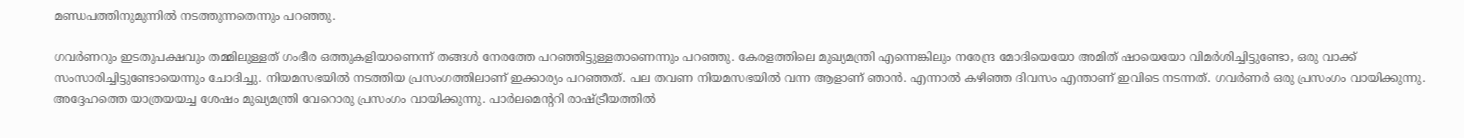മണ്ഡപത്തിനുമുന്നില്‍ നടത്തുന്നതെന്നും പറഞ്ഞു.

ഗവര്‍ണറും ഇടതുപക്ഷവും തമ്മിലുള്ളത് ഗംഭീര ഒത്തുകളിയാണെന്ന് തങ്ങള്‍ നേരത്തേ പറഞ്ഞിട്ടുള്ളതാണെന്നും പറഞ്ഞു. കേരളത്തിലെ മുഖ്യമന്ത്രി എന്നെങ്കിലും നരേന്ദ്ര മോദിയെയോ അമിത് ഷായെയോ വിമര്‍ശിച്ചിട്ടുണ്ടോ, ഒരു വാക്ക് സംസാരിച്ചിട്ടുണ്ടോയെന്നും ചോദിച്ചു. നിയമസഭയില്‍ നടത്തിയ പ്രസംഗത്തിലാണ് ഇക്കാര്യം പറഞ്ഞത്. പല തവണ നിയമസഭയില്‍ വന്ന ആളാണ് ഞാന്‍. എന്നാല്‍ കഴിഞ്ഞ ദിവസം എന്താണ് ഇവിടെ നടന്നത്. ഗവര്‍ണര്‍ ഒരു പ്രസംഗം വായിക്കുന്നു. അദ്ദേഹത്തെ യാത്രയയച്ച ശേഷം മുഖ്യമന്ത്രി വേറൊരു പ്രസംഗം വായിക്കുന്നു. പാര്‍ലമെന്ററി രാഷ്ട്രീയത്തില്‍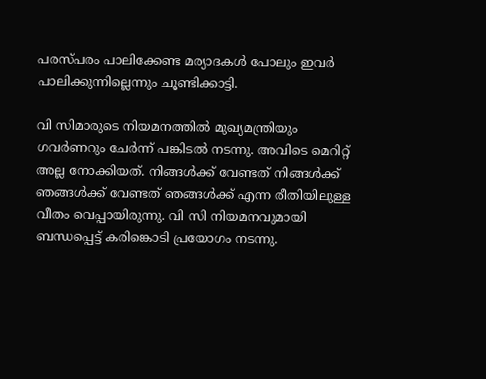പരസ്പരം പാലിക്കേണ്ട മര്യാദകള്‍ പോലും ഇവര്‍ പാലിക്കുന്നില്ലെന്നും ചൂണ്ടിക്കാട്ടി.

വി സിമാരുടെ നിയമനത്തില്‍ മുഖ്യമന്ത്രിയും ഗവര്‍ണറും ചേര്‍ന്ന് പങ്കിടല്‍ നടന്നു. അവിടെ മെറിറ്റ് അല്ല നോക്കിയത്. നിങ്ങള്‍ക്ക് വേണ്ടത് നിങ്ങള്‍ക്ക് ഞങ്ങള്‍ക്ക് വേണ്ടത് ഞങ്ങള്‍ക്ക് എന്ന രീതിയിലുള്ള വീതം വെപ്പായിരുന്നു. വി സി നിയമനവുമായി ബന്ധപ്പെട്ട് കരിങ്കൊടി പ്രയോഗം നടന്നു.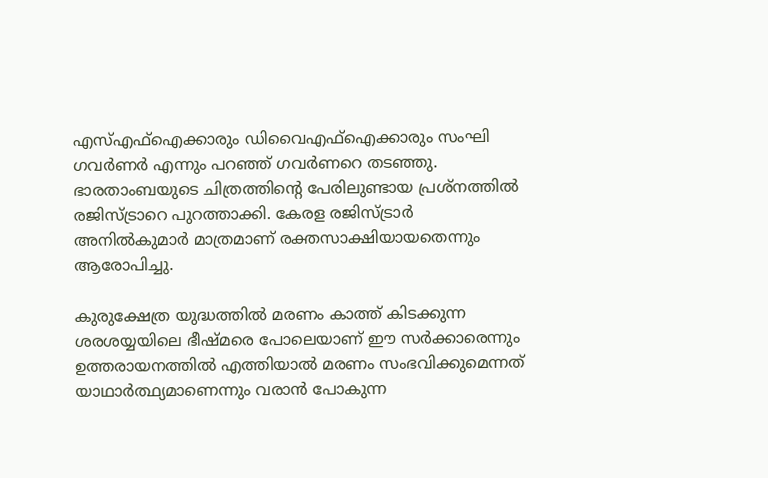എസ്എഫ്ഐക്കാരും ഡിവൈഎഫ്ഐക്കാരും സംഘി ഗവര്‍ണര്‍ എന്നും പറഞ്ഞ് ഗവര്‍ണറെ തടഞ്ഞു. ഭാരതാംബയുടെ ചിത്രത്തിന്റെ പേരിലുണ്ടായ പ്രശ്നത്തില്‍ രജിസ്ട്രാറെ പുറത്താക്കി. കേരള രജിസ്ട്രാര്‍ അനില്‍കുമാര്‍ മാത്രമാണ് രക്തസാക്ഷിയായതെന്നും ആരോപിച്ചു.

കുരുക്ഷേത്ര യുദ്ധത്തില്‍ മരണം കാത്ത് കിടക്കുന്ന ശരശയ്യയിലെ ഭീഷ്മരെ പോലെയാണ് ഈ സര്‍ക്കാരെന്നും ഉത്തരായനത്തില്‍ എത്തിയാല്‍ മരണം സംഭവിക്കുമെന്നത് യാഥാര്‍ത്ഥ്യമാണെന്നും വരാന്‍ പോകുന്ന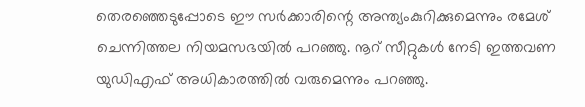തെരഞ്ഞെടുപ്പോടെ ഈ സര്‍ക്കാരിന്റെ അന്ത്യംകുറിക്കുമെന്നും രമേശ് ചെന്നിത്തല നിയമസഭയില്‍ പറഞ്ഞു. നൂറ് സീറ്റുകള്‍ നേടി ഇത്തവണ യുഡിഎഫ് അധികാരത്തില്‍ വരുമെന്നും പറഞ്ഞു.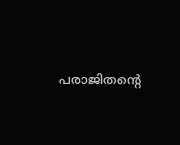പരാജിതന്റെ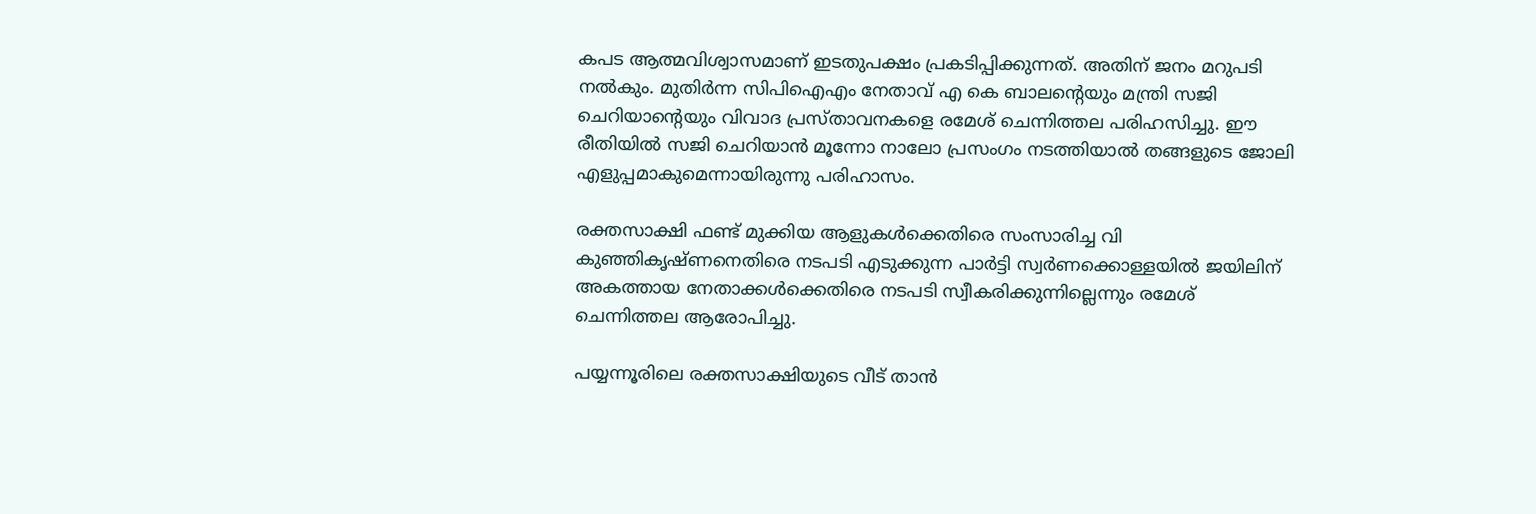കപട ആത്മവിശ്വാസമാണ് ഇടതുപക്ഷം പ്രകടിപ്പിക്കുന്നത്. അതിന് ജനം മറുപടി നല്‍കും. മുതിര്‍ന്ന സിപിഐഎം നേതാവ് എ കെ ബാലന്റെയും മന്ത്രി സജി ചെറിയാന്റെയും വിവാദ പ്രസ്താവനകളെ രമേശ് ചെന്നിത്തല പരിഹസിച്ചു. ഈ രീതിയില്‍ സജി ചെറിയാന്‍ മൂന്നോ നാലോ പ്രസംഗം നടത്തിയാല്‍ തങ്ങളുടെ ജോലി എളുപ്പമാകുമെന്നായിരുന്നു പരിഹാസം.

രക്തസാക്ഷി ഫണ്ട് മുക്കിയ ആളുകള്‍ക്കെതിരെ സംസാരിച്ച വി കുഞ്ഞികൃഷ്ണനെതിരെ നടപടി എടുക്കുന്ന പാര്‍ട്ടി സ്വര്‍ണക്കൊള്ളയില്‍ ജയിലിന് അകത്തായ നേതാക്കള്‍ക്കെതിരെ നടപടി സ്വീകരിക്കുന്നില്ലെന്നും രമേശ് ചെന്നിത്തല ആരോപിച്ചു.

പയ്യന്നൂരിലെ രക്തസാക്ഷിയുടെ വീട് താന്‍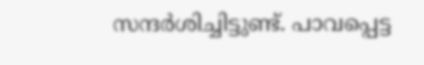സന്ദര്‍ശിച്ചിട്ടുണ്ട്. പാവപ്പെട്ട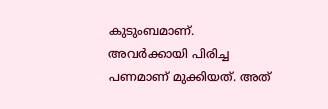കുടുംബമാണ്. അവര്‍ക്കായി പിരിച്ച പണമാണ് മുക്കിയത്. അത്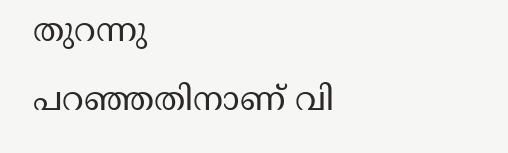തുറന്നു പറഞ്ഞതിനാണ് വി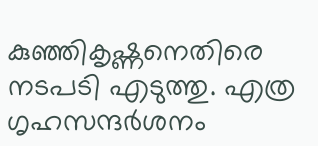കുഞ്ഞികൃഷ്ണനെതിരെ നടപടി എടുത്തു. എത്ര ഗൃഹസന്ദര്‍ശനം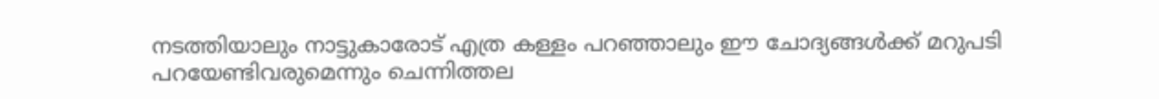നടത്തിയാലും നാട്ടുകാരോട് എത്ര കള്ളം പറഞ്ഞാലും ഈ ചോദ്യങ്ങള്‍ക്ക് മറുപടി പറയേണ്ടിവരുമെന്നും ചെന്നിത്തല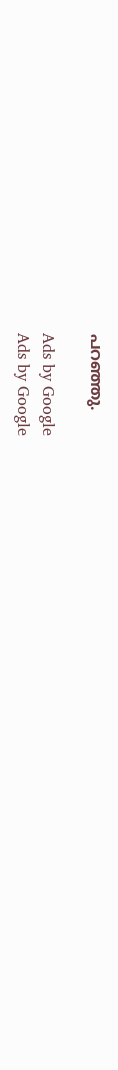പറഞ്ഞു.

Ads by Google
Ads by Google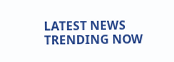LATEST NEWS
TRENDING NOW